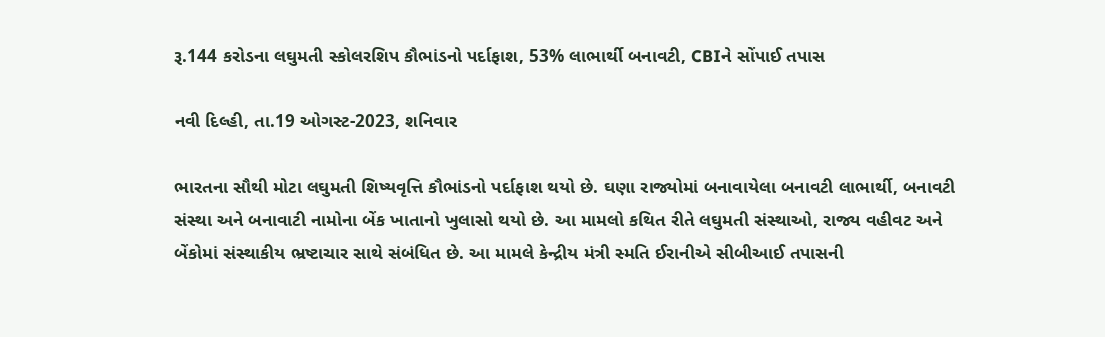રૂ.144 કરોડના લઘુમતી સ્કોલરશિપ કૌભાંડનો પર્દાફાશ, 53% લાભાર્થી બનાવટી, CBIને સોંપાઈ તપાસ

નવી દિલ્હી, તા.19 ઓગસ્ટ-2023, શનિવાર

ભારતના સૌથી મોટા લઘુમતી શિષ્યવૃત્તિ કૌભાંડનો પર્દાફાશ થયો છે. ઘણા રાજ્યોમાં બનાવાયેલા બનાવટી લાભાર્થી, બનાવટી સંસ્થા અને બનાવાટી નામોના બેંક ખાતાનો ખુલાસો થયો છે. આ મામલો કથિત રીતે લઘુમતી સંસ્થાઓ, રાજ્ય વહીવટ અને બેંકોમાં સંસ્થાકીય ભ્રષ્ટાચાર સાથે સંબંધિત છે. આ મામલે કેન્દ્રીય મંત્રી સ્મતિ ઈરાનીએ સીબીઆઈ તપાસની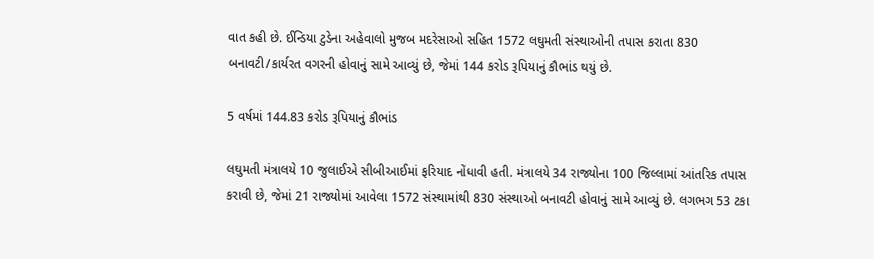વાત કહી છે. ઈન્ડિયા ટુડેના અહેવાલો મુજબ મદરેસાઓ સહિત 1572 લઘુમતી સંસ્થાઓની તપાસ કરાતા 830 બનાવટી/કાર્યરત વગરની હોવાનું સામે આવ્યું છે, જેમાં 144 કરોડ રૂપિયાનું કૌભાંડ થયું છે.

5 વર્ષમાં 144.83 કરોડ રૂપિયાનું કૌભાંડ

લઘુમતી મંત્રાલયે 10 જુલાઈએ સીબીઆઈમાં ફરિયાદ નોંધાવી હતી. મંત્રાલયે 34 રાજ્યોના 100 જિલ્લામાં આંતરિક તપાસ કરાવી છે, જેમાં 21 રાજ્યોમાં આવેલા 1572 સંસ્થામાંથી 830 સંસ્થાઓ બનાવટી હોવાનું સામે આવ્યું છે. લગભગ 53 ટકા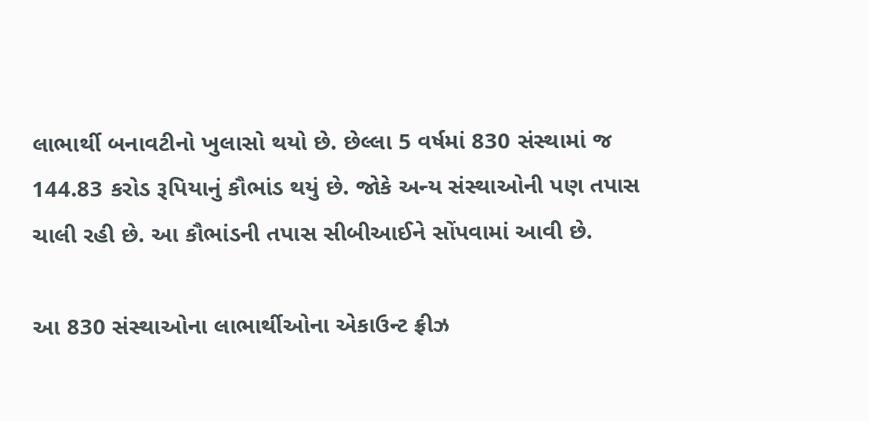લાભાર્થી બનાવટીનો ખુલાસો થયો છે. છેલ્લા 5 વર્ષમાં 830 સંસ્થામાં જ 144.83 કરોડ રૂપિયાનું કૌભાંડ થયું છે. જોકે અન્ય સંસ્થાઓની પણ તપાસ ચાલી રહી છે. આ કૌભાંડની તપાસ સીબીઆઈને સોંપવામાં આવી છે.

આ 830 સંસ્થાઓના લાભાર્થીઓના એકાઉન્ટ ફ્રીઝ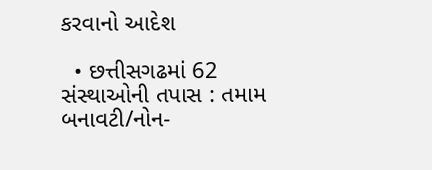કરવાનો આદેશ

  • છત્તીસગઢમાં 62 સંસ્થાઓની તપાસ : તમામ બનાવટી/નોન-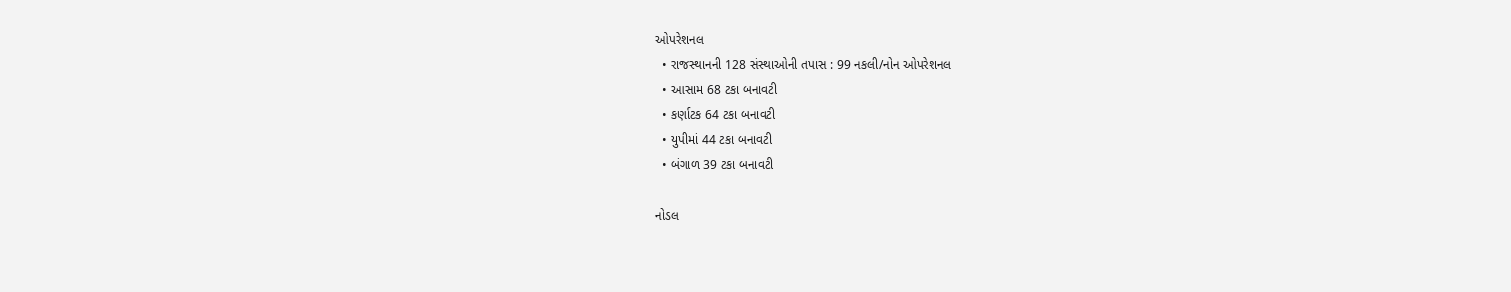ઓપરેશનલ
  • રાજસ્થાનની 128 સંસ્થાઓની તપાસ : 99 નકલી/નોન ઓપરેશનલ
  • આસામ 68 ટકા બનાવટી
  • કર્ણાટક 64 ટકા બનાવટી
  • યુપીમાં 44 ટકા બનાવટી
  • બંગાળ 39 ટકા બનાવટી

નોડલ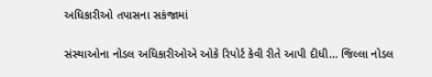અધિકારીઓ તપાસના સકંજામાં

સંસ્થાઓના નોડલ અધિકારીઓએ ઓકે રિપોર્ટ કેવી રીતે આપી દીધી... જિલ્લા નોડલ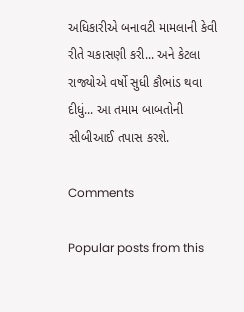અધિકારીએ બનાવટી મામલાની કેવી રીતે ચકાસણી કરી... અને કેટલા રાજ્યોએ વર્ષો સુધી કૌભાંડ થવા દીધું... આ તમામ બાબતોની સીબીઆઈ તપાસ કરશે.

Comments

Popular posts from this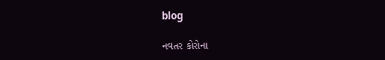blog

નવતર કોરોના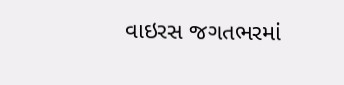વાઇરસ જગતભરમાં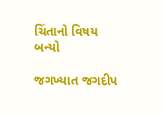ચિંતાનો વિષય બન્યો

જગખ્યાત જગદીપ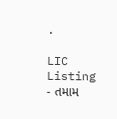.

LIC Listing - તમામ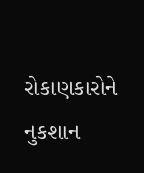રોકાણકારોને નુકશાન